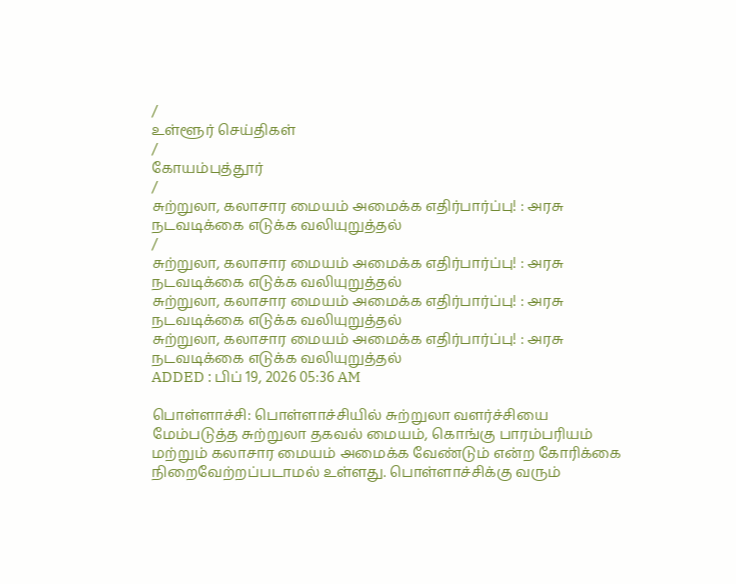/
உள்ளூர் செய்திகள்
/
கோயம்புத்தூர்
/
சுற்றுலா, கலாசார மையம் அமைக்க எதிர்பார்ப்பு! : அரசு நடவடிக்கை எடுக்க வலியுறுத்தல்
/
சுற்றுலா, கலாசார மையம் அமைக்க எதிர்பார்ப்பு! : அரசு நடவடிக்கை எடுக்க வலியுறுத்தல்
சுற்றுலா, கலாசார மையம் அமைக்க எதிர்பார்ப்பு! : அரசு நடவடிக்கை எடுக்க வலியுறுத்தல்
சுற்றுலா, கலாசார மையம் அமைக்க எதிர்பார்ப்பு! : அரசு நடவடிக்கை எடுக்க வலியுறுத்தல்
ADDED : பிப் 19, 2026 05:36 AM

பொள்ளாச்சி: பொள்ளாச்சியில் சுற்றுலா வளர்ச்சியை மேம்படுத்த சுற்றுலா தகவல் மையம், கொங்கு பாரம்பரியம் மற்றும் கலாசார மையம் அமைக்க வேண்டும் என்ற கோரிக்கை நிறைவேற்றப்படாமல் உள்ளது. பொள்ளாச்சிக்கு வரும்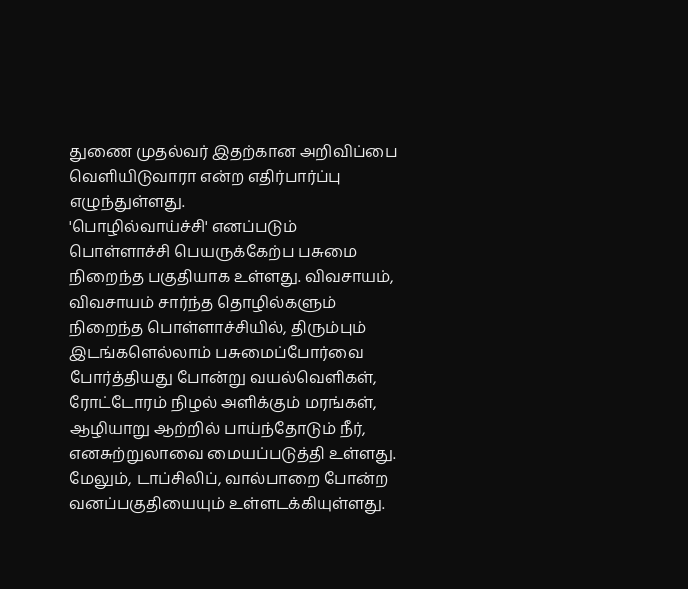துணை முதல்வர் இதற்கான அறிவிப்பை வெளியிடுவாரா என்ற எதிர்பார்ப்பு எழுந்துள்ளது.
'பொழில்வாய்ச்சி' எனப்படும் பொள்ளாச்சி பெயருக்கேற்ப பசுமை நிறைந்த பகுதியாக உள்ளது. விவசாயம், விவசாயம் சார்ந்த தொழில்களும் நிறைந்த பொள்ளாச்சியில், திரும்பும் இடங்களெல்லாம் பசுமைப்போர்வை போர்த்தியது போன்று வயல்வெளிகள், ரோட்டோரம் நிழல் அளிக்கும் மரங்கள், ஆழியாறு ஆற்றில் பாய்ந்தோடும் நீர், எனசுற்றுலாவை மையப்படுத்தி உள்ளது. மேலும், டாப்சிலிப், வால்பாறை போன்ற வனப்பகுதியையும் உள்ளடக்கியுள்ளது.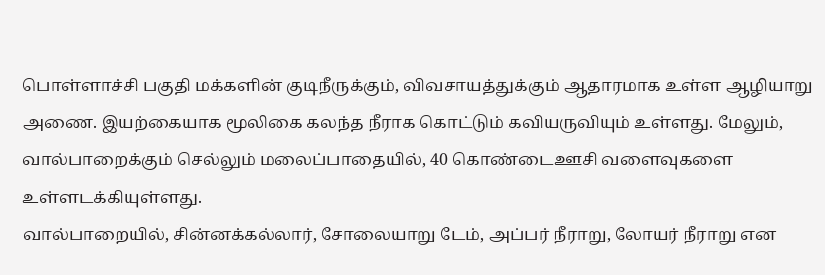பொள்ளாச்சி பகுதி மக்களின் குடிநீருக்கும், விவசாயத்துக்கும் ஆதாரமாக உள்ள ஆழியாறு அணை. இயற்கையாக மூலிகை கலந்த நீராக கொட்டும் கவியருவியும் உள்ளது. மேலும், வால்பாறைக்கும் செல்லும் மலைப்பாதையில், 40 கொண்டைஊசி வளைவுகளை உள்ளடக்கியுள்ளது.
வால்பாறையில், சின்னக்கல்லார், சோலையாறு டேம், அப்பர் நீராறு, லோயர் நீராறு என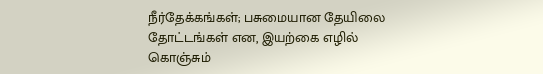நீர்தேக்கங்கள்; பசுமையான தேயிலை தோட்டங்கள் என, இயற்கை எழில் கொஞ்சும்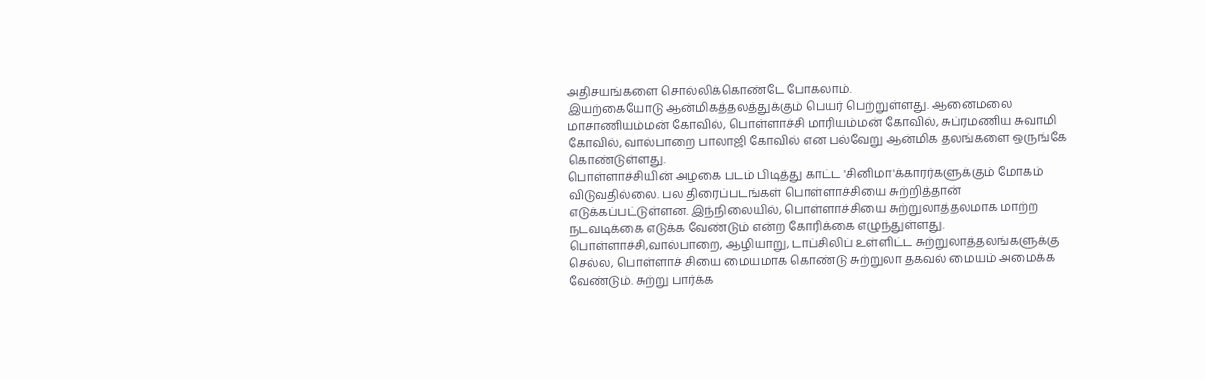அதிசயங்களை சொல்லிக்கொண்டே போகலாம்.
இயற்கையோடு ஆன்மிகத்தலத்துக்கும் பெயர் பெற்றுள்ளது. ஆனைமலை மாசாணியம்மன் கோவில், பொள்ளாச்சி மாரியம்மன் கோவில், சுப்ரமணிய சுவாமி கோவில், வால்பாறை பாலாஜி கோவில் என பல்வேறு ஆன்மிக தலங்களை ஒருங்கே கொண்டுள்ளது.
பொள்ளாச்சியின் அழகை படம் பிடித்து காட்ட 'சினிமா'க்காரர்களுக்கும் மோகம் விடுவதில்லை. பல திரைப்படங்கள் பொள்ளாச்சியை சுற்றித்தான் எடுக்கப்பட்டுள்ளன. இந்நிலையில், பொள்ளாச்சியை சுற்றுலாத்தலமாக மாற்ற நடவடிக்கை எடுக்க வேண்டும் என்ற கோரிக்கை எழுந்துள்ளது.
பொள்ளாச்சி,வால்பாறை, ஆழியாறு, டாப்சிலிப் உள்ளிட்ட சுற்றுலாத்தலங்களுக்கு செல்ல, பொள்ளாச் சியை மையமாக கொண்டு சுற்றுலா தகவல் மையம் அமைக்க வேண்டும். சுற்று பார்க்க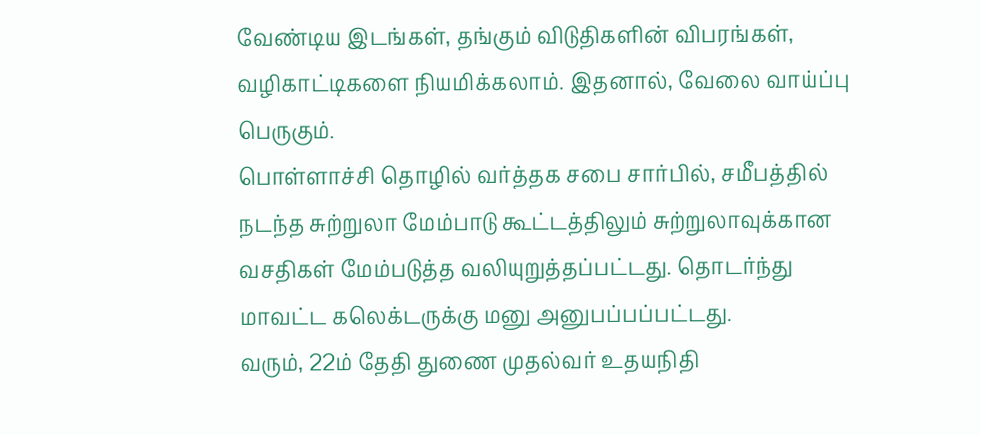வேண்டிய இடங்கள், தங்கும் விடுதிகளின் விபரங்கள், வழிகாட்டிகளை நியமிக்கலாம். இதனால், வேலை வாய்ப்பு பெருகும்.
பொள்ளாச்சி தொழில் வர்த்தக சபை சார்பில், சமீபத்தில் நடந்த சுற்றுலா மேம்பாடு கூட்டத்திலும் சுற்றுலாவுக்கான வசதிகள் மேம்படுத்த வலியுறுத்தப்பட்டது. தொடர்ந்து மாவட்ட கலெக்டருக்கு மனு அனுபப்பப்பட்டது.
வரும், 22ம் தேதி துணை முதல்வர் உதயநிதி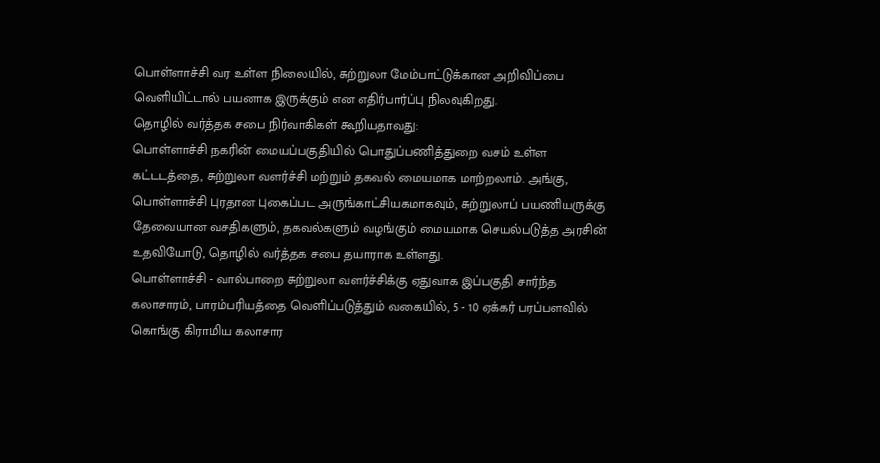பொள்ளாச்சி வர உள்ள நிலையில், சுற்றுலா மேம்பாட்டுக்கான அறிவிப்பை வெளியிட்டால் பயனாக இருக்கும் என எதிர்பார்ப்பு நிலவுகிறது.
தொழில் வர்த்தக சபை நிர்வாகிகள் கூறியதாவது:
பொள்ளாச்சி நகரின் மையப்பகுதியில் பொதுப்பணித்துறை வசம் உள்ள கட்டடத்தை, சுற்றுலா வளர்ச்சி மற்றும் தகவல் மையமாக மாற்றலாம். அங்கு, பொள்ளாச்சி புரதான புகைப்பட அருங்காட்சியகமாகவும், சுற்றுலாப் பயணியருக்கு தேவையான வசதிகளும், தகவல்களும் வழங்கும் மையமாக செயல்படுத்த அரசின் உதவியோடு, தொழில் வர்த்தக சபை தயாராக உள்ளது.
பொள்ளாச்சி - வால்பாறை சுற்றுலா வளர்ச்சிக்கு ஏதுவாக இப்பகுதி சார்ந்த கலாசாரம், பாரம்பரியத்தை வெளிப்படுத்தும் வகையில், 5 - 10 ஏக்கர் பரப்பளவில் கொங்கு கிராமிய கலாசார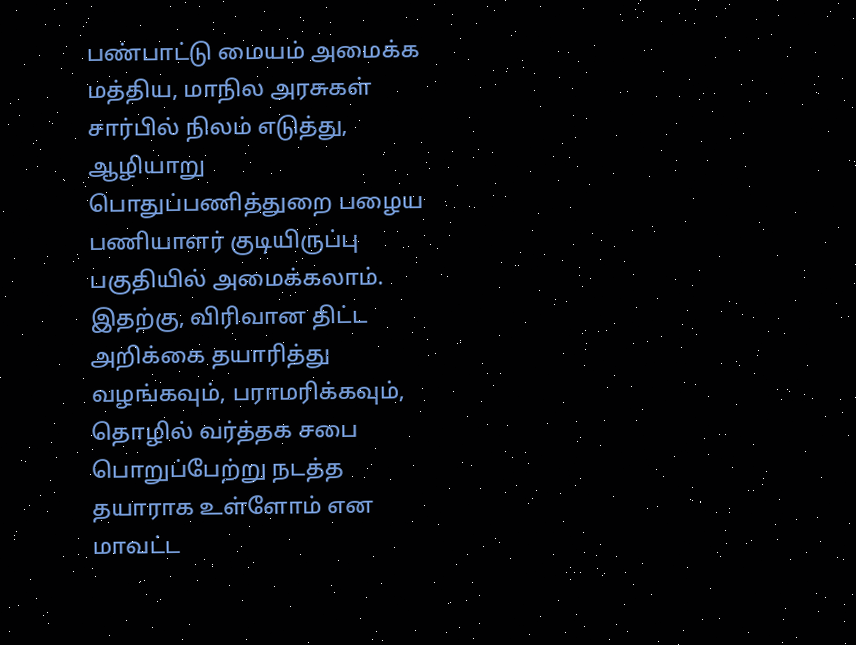பண்பாட்டு மையம் அமைக்க மத்திய, மாநில அரசுகள் சார்பில் நிலம் எடுத்து, ஆழியாறு பொதுப்பணித்துறை பழைய பணியாளர் குடியிருப்பு பகுதியில் அமைக்கலாம்.
இதற்கு, விரிவான திட்ட அறிக்கை தயாரித்து வழங்கவும், பராமரிக்கவும், தொழில் வர்த்தக சபை பொறுப்பேற்று நடத்த தயாராக உள்ளோம் என மாவட்ட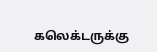கலெக்டருக்கு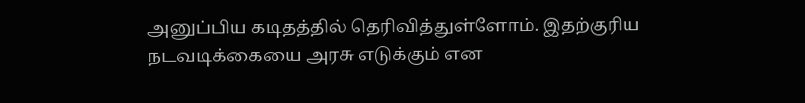அனுப்பிய கடிதத்தில் தெரிவித்துள்ளோம். இதற்குரிய நடவடிக்கையை அரசு எடுக்கும் என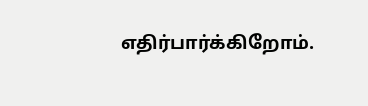எதிர்பார்க்கிறோம்.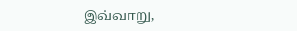இவ்வாறு,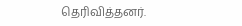தெரிவித்தனர்.